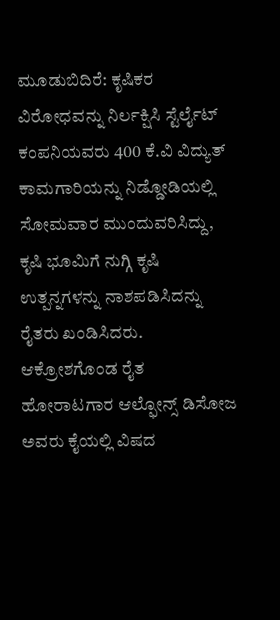ಮೂಡುಬಿದಿರೆ: ಕೃಷಿಕರ ವಿರೋಧವನ್ನು ನಿರ್ಲಕ್ಷಿಸಿ ಸ್ಟೆರ್ಲೈಟ್ ಕಂಪನಿಯವರು 400 ಕೆ.ವಿ ವಿದ್ಯುತ್ ಕಾಮಗಾರಿಯನ್ನು ನಿಡ್ಡೋಡಿಯಲ್ಲಿ ಸೋಮವಾರ ಮುಂದುವರಿಸಿದ್ದು, ಕೃಷಿ ಭೂಮಿಗೆ ನುಗ್ಗಿ ಕೃಷಿ ಉತ್ಪನ್ನಗಳನ್ನು ನಾಶಪಡಿಸಿದನ್ನು ರೈತರು ಖಂಡಿಸಿದರು.
ಆಕ್ರೋಶಗೊಂಡ ರೈತ ಹೋರಾಟಗಾರ ಆಲ್ಫೋನ್ಸ್ ಡಿಸೋಜ ಅವರು ಕೈಯಲ್ಲಿ ವಿಷದ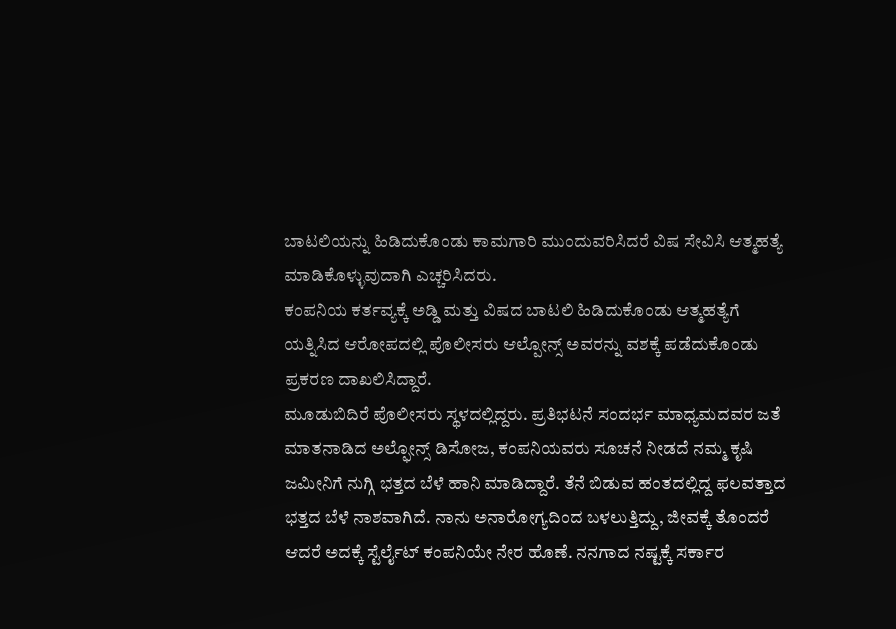ಬಾಟಲಿಯನ್ನು ಹಿಡಿದುಕೊಂಡು ಕಾಮಗಾರಿ ಮುಂದುವರಿಸಿದರೆ ವಿಷ ಸೇವಿಸಿ ಆತ್ಮಹತ್ಯೆ ಮಾಡಿಕೊಳ್ಳುವುದಾಗಿ ಎಚ್ಚರಿಸಿದರು.
ಕಂಪನಿಯ ಕರ್ತವ್ಯಕ್ಕೆ ಅಡ್ಡಿ ಮತ್ತು ವಿಷದ ಬಾಟಲಿ ಹಿಡಿದುಕೊಂಡು ಆತ್ಮಹತ್ಯೆಗೆ ಯತ್ನಿಸಿದ ಆರೋಪದಲ್ಲಿ ಪೊಲೀಸರು ಆಲ್ಪೋನ್ಸ್ ಅವರನ್ನು ವಶಕ್ಕೆ ಪಡೆದುಕೊಂಡು ಪ್ರಕರಣ ದಾಖಲಿಸಿದ್ದಾರೆ.
ಮೂಡುಬಿದಿರೆ ಪೊಲೀಸರು ಸ್ಥಳದಲ್ಲಿದ್ದರು. ಪ್ರತಿಭಟನೆ ಸಂದರ್ಭ ಮಾಧ್ಯಮದವರ ಜತೆ ಮಾತನಾಡಿದ ಅಲ್ಫೋನ್ಸ್ ಡಿಸೋಜ, ಕಂಪನಿಯವರು ಸೂಚನೆ ನೀಡದೆ ನಮ್ಮ ಕೃಷಿ ಜಮೀನಿಗೆ ನುಗ್ಗಿ ಭತ್ತದ ಬೆಳೆ ಹಾನಿ ಮಾಡಿದ್ದಾರೆ. ತೆನೆ ಬಿಡುವ ಹಂತದಲ್ಲಿದ್ದ ಫಲವತ್ತಾದ ಭತ್ತದ ಬೆಳೆ ನಾಶವಾಗಿದೆ. ನಾನು ಅನಾರೋಗ್ಯದಿಂದ ಬಳಲುತ್ತಿದ್ದು, ಜೀವಕ್ಕೆ ತೊಂದರೆ ಆದರೆ ಅದಕ್ಕೆ ಸ್ಟೆರ್ಲೈಟ್ ಕಂಪನಿಯೇ ನೇರ ಹೊಣೆ. ನನಗಾದ ನಷ್ಟಕ್ಕೆ ಸರ್ಕಾರ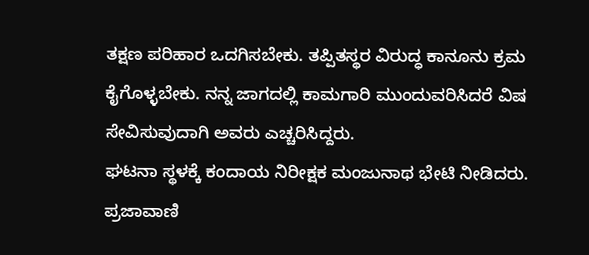ತಕ್ಷಣ ಪರಿಹಾರ ಒದಗಿಸಬೇಕು. ತಪ್ಪಿತಸ್ಥರ ವಿರುದ್ಧ ಕಾನೂನು ಕ್ರಮ ಕೈಗೊಳ್ಳಬೇಕು. ನನ್ನ ಜಾಗದಲ್ಲಿ ಕಾಮಗಾರಿ ಮುಂದುವರಿಸಿದರೆ ವಿಷ ಸೇವಿಸುವುದಾಗಿ ಅವರು ಎಚ್ಚರಿಸಿದ್ದರು.
ಘಟನಾ ಸ್ಥಳಕ್ಕೆ ಕಂದಾಯ ನಿರೀಕ್ಷಕ ಮಂಜುನಾಥ ಭೇಟಿ ನೀಡಿದರು.
ಪ್ರಜಾವಾಣಿ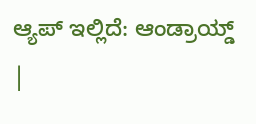ಆ್ಯಪ್ ಇಲ್ಲಿದೆ: ಆಂಡ್ರಾಯ್ಡ್ |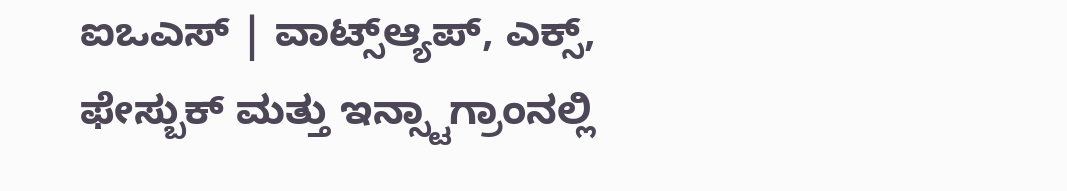ಐಒಎಸ್ | ವಾಟ್ಸ್ಆ್ಯಪ್, ಎಕ್ಸ್, ಫೇಸ್ಬುಕ್ ಮತ್ತು ಇನ್ಸ್ಟಾಗ್ರಾಂನಲ್ಲಿ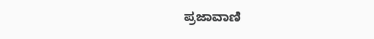ಪ್ರಜಾವಾಣಿ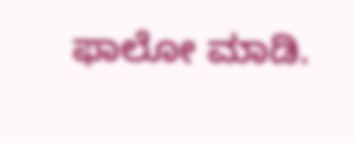ಫಾಲೋ ಮಾಡಿ.